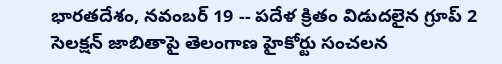భారతదేశం, నవంబర్ 19 -- పదేళ క్రితం విడుదలైన గ్రూప్ 2 సెలక్షన్ జాబితాపై తెలంగాణ హైకోర్టు సంచలన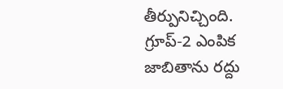తీర్పునిచ్చింది. గ్రూప్-2 ఎంపిక జాబితాను రద్దు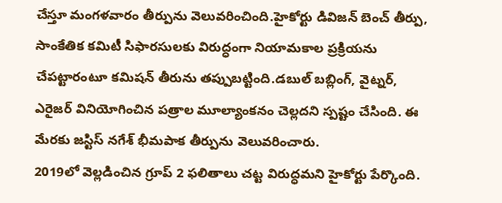చేస్తూ మంగళవారం తీర్పును వెలువరించింది.హైకోర్టు డివిజన్ బెంచ్ తీర్పు, సాంకేతిక కమిటీ సిఫారసులకు విరుద్ధంగా నియామకాల ప్రక్రియను చేపట్టారంటూ కమిషన్ తీరును తప్పుబట్టింది.డబుల్ బబ్లింగ్, వైట్నర్, ఎరైజర్ వినియోగించిన పత్రాల మూల్యాంకనం చెల్లదని స్పష్టం చేసింది. ఈ మేరకు జస్టిస్ నగేశ్ భీమపాక తీర్పును వెలువరించారు.
2019లో వెల్లడించిన గ్రూప్ 2 ఫలితాలు చట్ట విరుద్ధమని హైకోర్టు పేర్కొంది.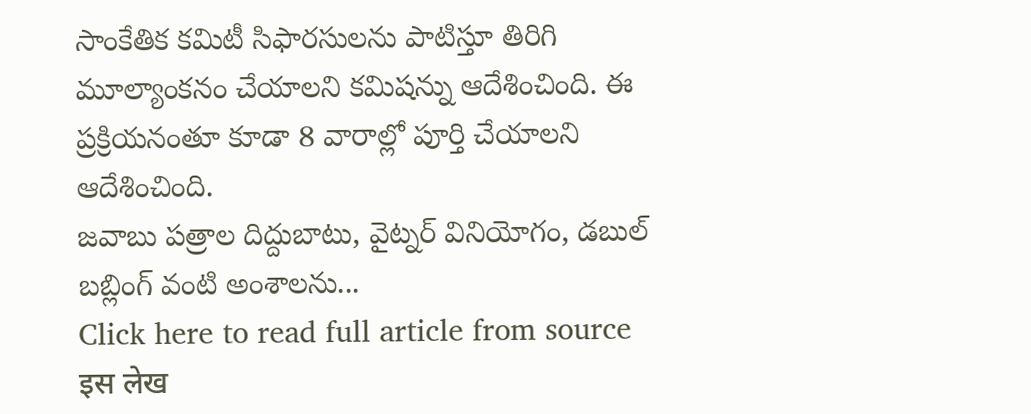సాంకేతిక కమిటీ సిఫారసులను పాటిస్తూ తిరిగి మూల్యాంకనం చేయాలని కమిషన్ను ఆదేశించింది. ఈ ప్రక్రియనంతూ కూడా 8 వారాల్లో పూర్తి చేయాలని ఆదేశించింది.
జవాబు పత్రాల దిద్దుబాటు, వైట్నర్ వినియోగం, డబుల్ బబ్లింగ్ వంటి అంశాలను...
Click here to read full article from source
इस लेख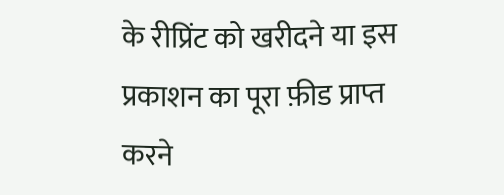के रीप्रिंट को खरीदने या इस प्रकाशन का पूरा फ़ीड प्राप्त करने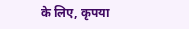के लिए, कृपया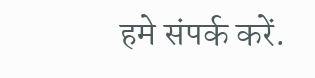हमे संपर्क करें.